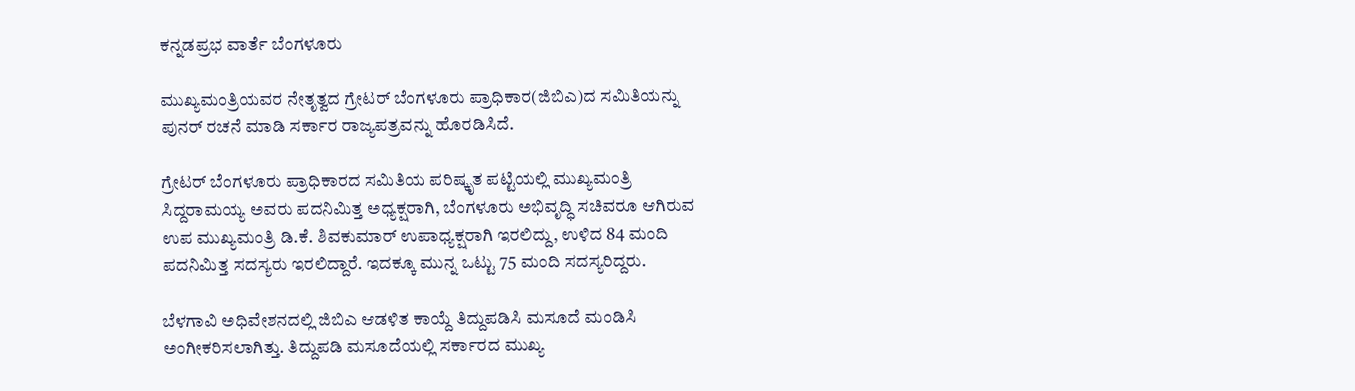ಕನ್ನಡಪ್ರಭ ವಾರ್ತೆ ಬೆಂಗಳೂರು

ಮುಖ್ಯಮಂತ್ರಿಯವರ ನೇತೃತ್ವದ ಗ್ರೇಟರ್ ಬೆಂಗಳೂರು ಪ್ರಾಧಿಕಾರ(ಜಿಬಿಎ)ದ ಸಮಿತಿಯನ್ನು ಪುನರ್‌ ರಚನೆ ಮಾಡಿ ಸರ್ಕಾರ ರಾಜ್ಯಪತ್ರವನ್ನು ಹೊರಡಿಸಿದೆ.

ಗ್ರೇಟರ್‌ ಬೆಂಗಳೂರು ಪ್ರಾಧಿಕಾರದ ಸಮಿತಿಯ ಪರಿಷ್ಕೃತ ಪಟ್ಟಿಯಲ್ಲಿ ಮುಖ್ಯಮಂತ್ರಿ ಸಿದ್ದರಾಮಯ್ಯ ಅವರು ಪದನಿಮಿತ್ತ ಅಧ್ಯಕ್ಷರಾಗಿ, ಬೆಂಗಳೂರು ಅಭಿವೃದ್ಧಿ ಸಚಿವರೂ ಆಗಿರುವ ಉಪ ಮುಖ್ಯಮಂತ್ರಿ ಡಿ.ಕೆ. ಶಿವಕುಮಾರ್‌ ಉಪಾಧ್ಯಕ್ಷರಾಗಿ ಇರಲಿದ್ದು, ಉಳಿದ 84 ಮಂದಿ ಪದನಿಮಿತ್ತ ಸದಸ್ಯರು ಇರಲಿದ್ದಾರೆ. ಇದಕ್ಕೂ ಮುನ್ನ ಒಟ್ಟು 75 ಮಂದಿ ಸದಸ್ಯರಿದ್ದರು.

ಬೆಳಗಾವಿ ಅಧಿವೇಶನದಲ್ಲಿ ಜಿಬಿಎ ಆಡಳಿತ ಕಾಯ್ದೆ ತಿದ್ದುಪಡಿಸಿ ಮಸೂದೆ ಮಂಡಿಸಿ ಅಂಗೀಕರಿಸಲಾಗಿತ್ತು. ತಿದ್ದುಪಡಿ ಮಸೂದೆಯಲ್ಲಿ ಸರ್ಕಾರದ ಮುಖ್ಯ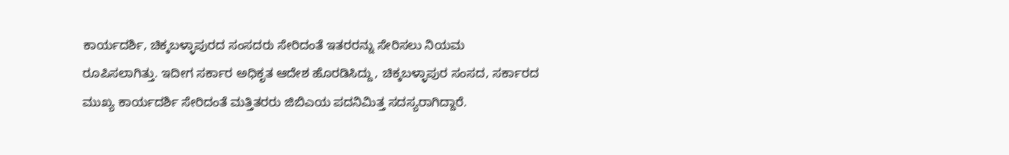ಕಾರ್ಯದರ್ಶಿ, ಚಿಕ್ಕಬಳ್ಳಾಪುರದ ಸಂಸದರು ಸೇರಿದಂತೆ ಇತರರನ್ನು ಸೇರಿಸಲು ನಿಯಮ ರೂಪಿಸಲಾಗಿತ್ತು. ಇದೀಗ ಸರ್ಕಾರ ಅಧಿಕೃತ ಆದೇಶ ಹೊರಡಿಸಿದ್ದು, ಚಿಕ್ಕಬಳ್ಳಾಪುರ ಸಂಸದ, ಸರ್ಕಾರದ ಮುಖ್ಯ ಕಾರ್ಯದರ್ಶಿ ಸೇರಿದಂತೆ ಮತ್ತಿತರರು ಜಿಬಿಎಯ ಪದನಿಮಿತ್ತ ಸದಸ್ಯರಾಗಿದ್ದಾರೆ.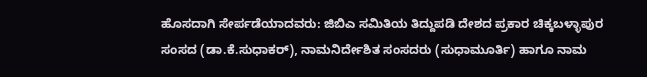ಹೊಸದಾಗಿ ಸೇರ್ಪಡೆಯಾದವರು: ಜಿಬಿಎ ಸಮಿತಿಯ ತಿದ್ದುಪಡಿ ದೇಶದ ಪ್ರಕಾರ ಚಿಕ್ಕಬಳ್ಳಾಪುರ ಸಂಸದ (ಡಾ.ಕೆ.ಸುಧಾಕರ್‌), ನಾಮನಿರ್ದೇಶಿತ ಸಂಸದರು (ಸುಧಾಮೂರ್ತಿ) ಹಾಗೂ ನಾಮ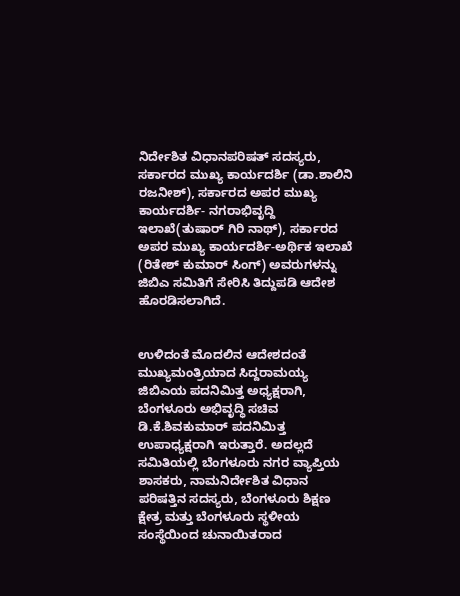ನಿರ್ದೇಶಿತ ವಿಧಾನಪರಿಷತ್ ಸದಸ್ಯರು, ಸರ್ಕಾರದ ಮುಖ್ಯ ಕಾರ್ಯದರ್ಶಿ (ಡಾ.ಶಾಲಿನಿ ರಜನೀಶ್), ಸರ್ಕಾರದ ಅಪರ ಮುಖ್ಯ ಕಾರ್ಯದರ್ಶಿ- ನಗರಾಭಿವೃದ್ದಿ ಇಲಾಖೆ(ತುಷಾರ್ ಗಿರಿ ನಾಥ್), ಸರ್ಕಾರದ ಅಪರ ಮುಖ್ಯ ಕಾರ್ಯದರ್ಶಿ-ಅರ್ಥಿಕ ಇಲಾಖೆ (ರಿತೇಶ್ ಕುಮಾರ್ ಸಿಂಗ್) ಅವರುಗಳನ್ನು ಜಿಬಿಎ ಸಮಿತಿಗೆ ಸೇರಿಸಿ ತಿದ್ದುಪಡಿ ಆದೇಶ ಹೊರಡಿಸಲಾಗಿದೆ.


ಉಳಿದಂತೆ ಮೊದಲಿನ ಆದೇಶದಂತೆ ಮುಖ್ಯಮಂತ್ರಿಯಾದ ಸಿದ್ದರಾಮಯ್ಯ ಜಿಬಿಎಯ ಪದನಿಮಿತ್ತ ಅಧ್ಯಕ್ಷರಾಗಿ, ಬೆಂಗಳೂರು ಅಭಿವೃದ್ಧಿ ಸಚಿವ ಡಿ.ಕೆ.ಶಿವಕುಮಾರ್ ಪದನಿಮಿತ್ತ ಉಪಾಧ್ಯಕ್ಷರಾಗಿ ಇರುತ್ತಾರೆ. ಅದಲ್ಲದೆ ಸಮಿತಿಯಲ್ಲಿ ಬೆಂಗಳೂರು ನಗರ ವ್ಯಾಪ್ತಿಯ ಶಾಸಕರು, ನಾಮನಿರ್ದೇಶಿತ ವಿಧಾನ ಪರಿಷತ್ತಿನ ಸದಸ್ಯರು, ಬೆಂಗಳೂರು ಶಿಕ್ಷಣ ಕ್ಷೇತ್ರ ಮತ್ತು ಬೆಂಗಳೂರು ಸ್ಥಳೀಯ ಸಂಸ್ಥೆಯಿಂದ ಚುನಾಯಿತರಾದ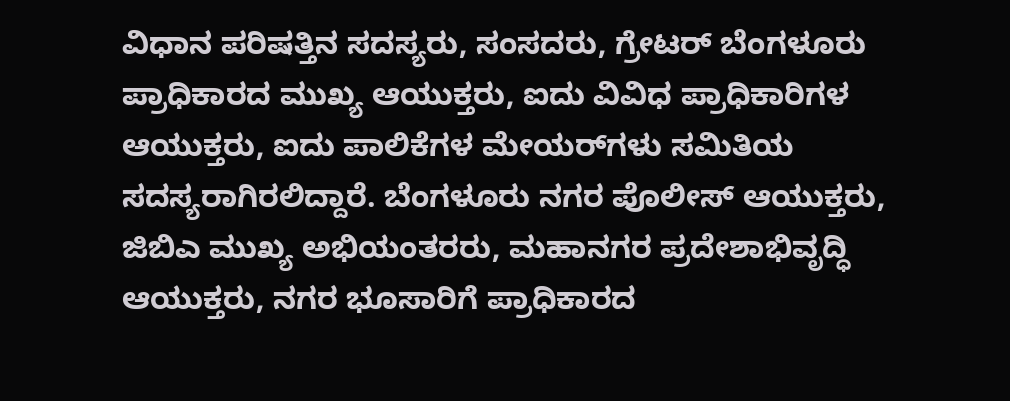ವಿಧಾನ ಪರಿಷತ್ತಿನ ಸದಸ್ಯರು, ಸಂಸದರು, ಗ್ರೇಟರ್ ಬೆಂಗಳೂರು ಪ್ರಾಧಿಕಾರದ ಮುಖ್ಯ ಆಯುಕ್ತರು, ಐದು ವಿವಿಧ ಪ್ರಾಧಿಕಾರಿಗಳ ಆಯುಕ್ತರು, ಐದು ಪಾಲಿಕೆಗಳ ಮೇಯರ್‌ಗಳು ಸಮಿತಿಯ ಸದಸ್ಯರಾಗಿರಲಿದ್ದಾರೆ. ಬೆಂಗಳೂರು ನಗರ ಪೊಲೀಸ್ ಆಯುಕ್ತರು, ಜಿಬಿಎ ಮುಖ್ಯ ಅಭಿಯಂತರರು, ಮಹಾನಗರ ಪ್ರದೇಶಾಭಿವೃದ್ಧಿ ಆಯುಕ್ತರು, ನಗರ ಭೂಸಾರಿಗೆ ಪ್ರಾಧಿಕಾರದ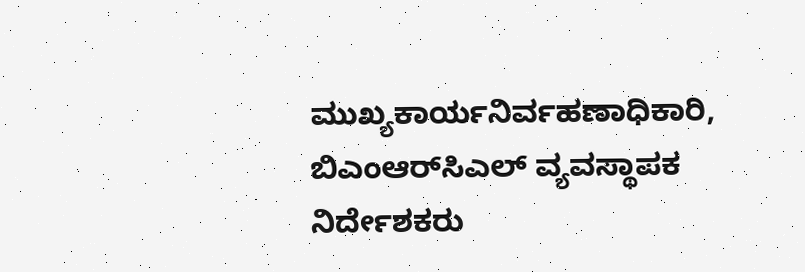ಮುಖ್ಯಕಾರ್ಯನಿರ್ವಹಣಾಧಿಕಾರಿ, ಬಿಎಂಆರ್‌ಸಿಎಲ್ ವ್ಯವಸ್ಥಾಪಕ ನಿರ್ದೇಶಕರು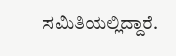ಸಮಿತಿಯಲ್ಲಿದ್ದಾರೆ.